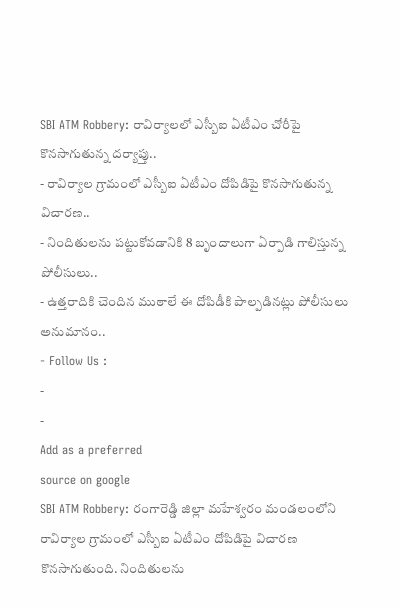SBI ATM Robbery: రావిర్యాలలో ఎస్బీఐ ఏటీఎం చోరీపై కొనసాగుతున్న దర్యాప్తు..
- రావిర్యాల గ్రామంలో ఎస్బీఐ ఏటీఎం దోపిడిపై కొనసాగుతున్న విచారణ..
- నిందితులను పట్టుకోవడానికి 8 బృందాలుగా ఏర్పాడి గాలిస్తున్న పోలీసులు..
- ఉత్తరాదికి చెందిన ముఠాలే ఈ దోపిడీకి పాల్పడినట్లు పోలీసులు అనుమానం..
- Follow Us :
-
-
Add as a preferred
source on google
SBI ATM Robbery: రంగారెడ్డి జిల్లా మహేశ్వరం మండలంలోని రావిర్యాల గ్రామంలో ఎస్బీఐ ఏటీఎం దోపిడిపై విచారణ కొనసాగుతుంది. నిందితులను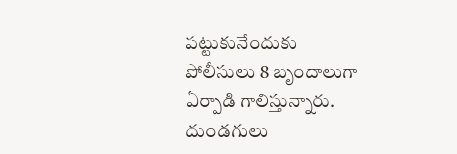పట్టుకునేందుకు పోలీసులు 8 బృందాలుగా ఏర్పాడి గాలిస్తున్నారు. దుండగులు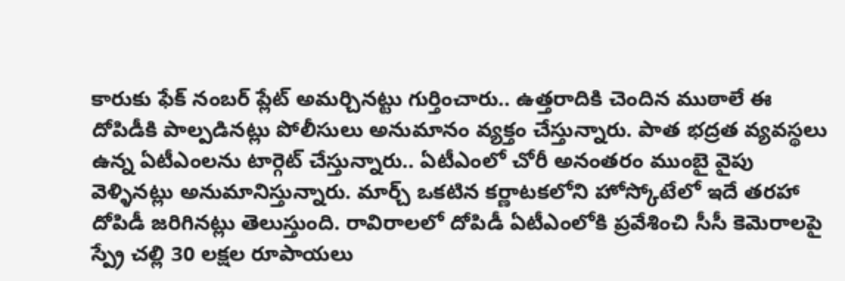కారుకు ఫేక్ నంబర్ ప్లేట్ అమర్చినట్టు గుర్తించారు.. ఉత్తరాదికి చెందిన ముఠాలే ఈ దోపిడీకి పాల్పడినట్లు పోలీసులు అనుమానం వ్యక్తం చేస్తున్నారు. పాత భద్రత వ్యవస్థలు ఉన్న ఏటీఎంలను టార్గెట్ చేస్తున్నారు.. ఏటీఎంలో చోరీ అనంతరం ముంబై వైపు వెళ్ళినట్లు అనుమానిస్తున్నారు. మార్చ్ ఒకటిన కర్ణాటకలోని హోస్కోటేలో ఇదే తరహా దోపిడీ జరిగినట్లు తెలుస్తుంది. రావిరాలలో దోపిడీ ఏటీఎంలోకి ప్రవేశించి సీసీ కెమెరాలపై స్ప్రే చల్లి 30 లక్షల రూపాయలు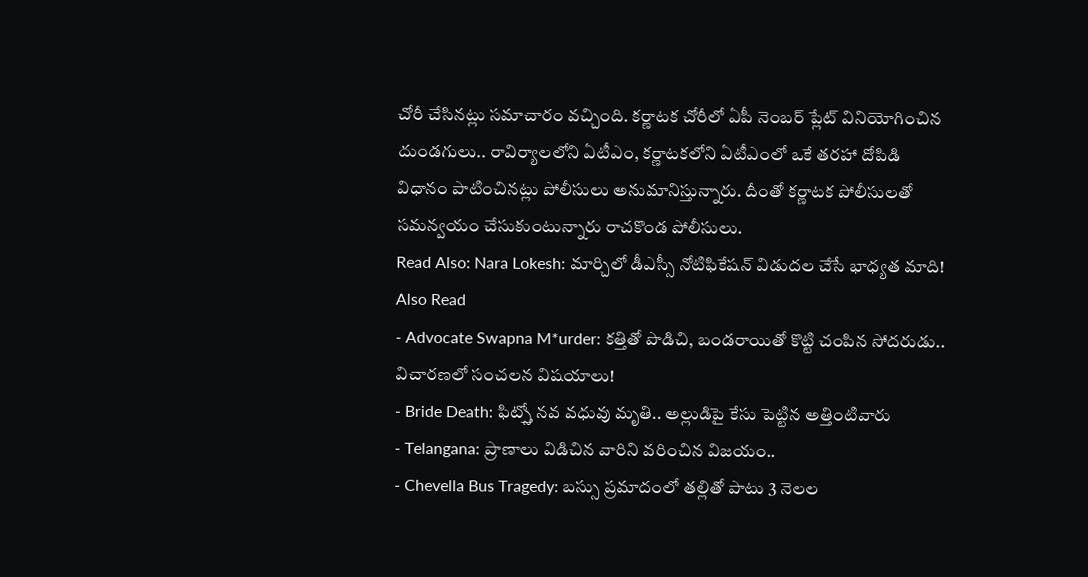చోరీ చేసినట్లు సమాచారం వచ్చింది. కర్ణాటక చోరీలో ఏపీ నెంబర్ ప్లేట్ వినియోగించిన దుండగులు.. రావిర్యాలలోని ఏటీఎం, కర్ణాటకలోని ఏటీఎంలో ఒకే తరహా దోపిడి విధానం పాటించినట్లు పోలీసులు అనుమానిస్తున్నారు. దీంతో కర్ణాటక పోలీసులతో సమన్వయం చేసుకుంటున్నారు రాచకొండ పోలీసులు.
Read Also: Nara Lokesh: మార్చిలో డీఎస్సీ నోటిఫికేషన్ విడుదల చేసే భాధ్యత మాది!
Also Read
- Advocate Swapna M*urder: కత్తితో పొడిచి, బండరాయితో కొట్టి చంపిన సోదరుడు.. విచారణలో సంచలన విషయాలు!
- Bride Death: ఫిట్స్తో నవ వధువు మృతి.. అల్లుడిపై కేసు పెట్టిన అత్తింటివారు
- Telangana: ప్రాణాలు విడిచిన వారిని వరించిన విజయం..
- Chevella Bus Tragedy: బస్సు ప్రమాదంలో తల్లితో పాటు 3 నెలల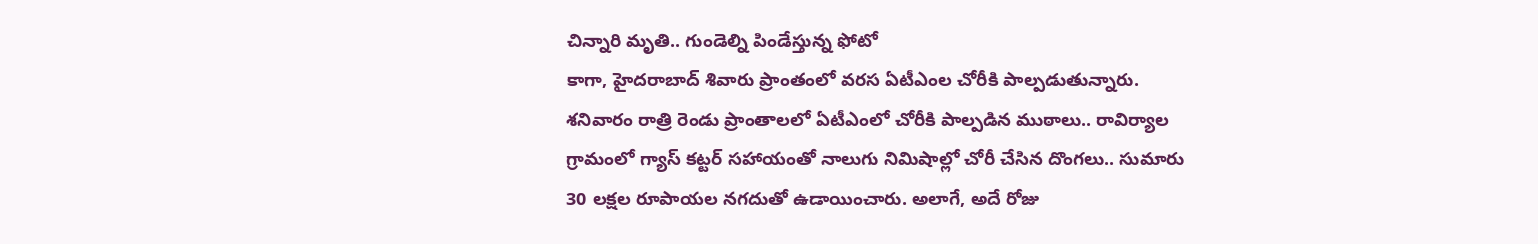చిన్నారి మృతి.. గుండెల్ని పిండేస్తున్న ఫోటో
కాగా, హైదరాబాద్ శివారు ప్రాంతంలో వరస ఏటీఎంల చోరీకి పాల్పడుతున్నారు. శనివారం రాత్రి రెండు ప్రాంతాలలో ఏటీఎంలో చోరీకి పాల్పడిన ముఠాలు.. రావిర్యాల గ్రామంలో గ్యాస్ కట్టర్ సహాయంతో నాలుగు నిమిషాల్లో చోరీ చేసిన దొంగలు.. సుమారు 30 లక్షల రూపాయల నగదుతో ఉడాయించారు. అలాగే, అదే రోజు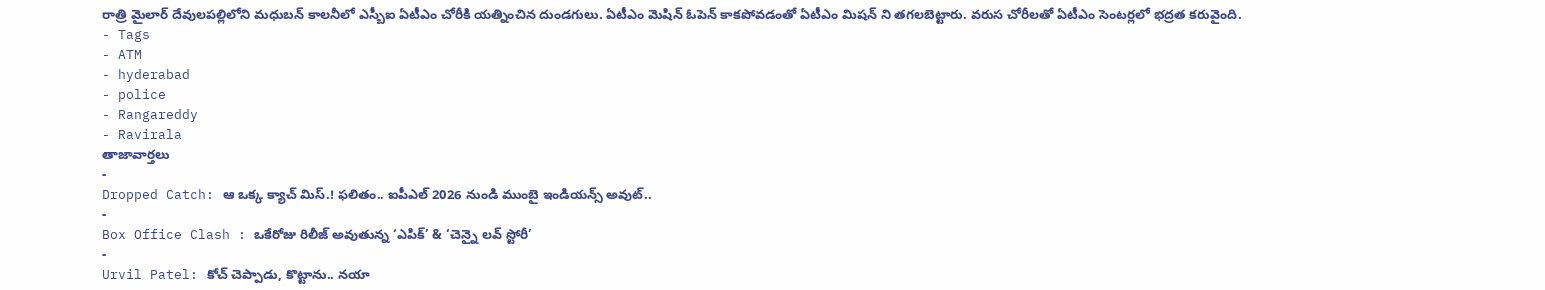రాత్రి మైలార్ దేవులపల్లిలోని మధుబన్ కాలనీలో ఎస్బీఐ ఏటీఎం చోరీకి యత్నించిన దుండగులు. ఏటీఎం మెషిన్ ఓపెన్ కాకపోవడంతో ఏటీఎం మిషన్ ని తగలబెట్టారు. వరుస చోరీలతో ఏటీఎం సెంటర్లలో భద్రత కరువైంది.
- Tags
- ATM
- hyderabad
- police
- Rangareddy
- Ravirala
తాజావార్తలు
-
Dropped Catch: ఆ ఒక్క క్యాచ్ మిస్.! ఫలితం.. ఐపీఎల్ 2026 నుండి ముంబై ఇండియన్స్ అవుట్..
-
Box Office Clash : ఒకేరోజు రిలీజ్ అవుతున్న ‘ఎపిక్’ & ‘చెన్నై లవ్ స్టోరీ’
-
Urvil Patel: కోచ్ చెప్పాడు, కొట్టాను.. నయా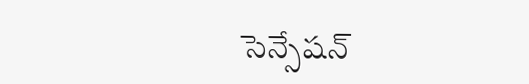సెన్సేషన్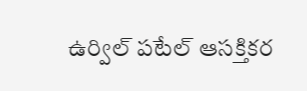ఉర్విల్ పటేల్ ఆసక్తికర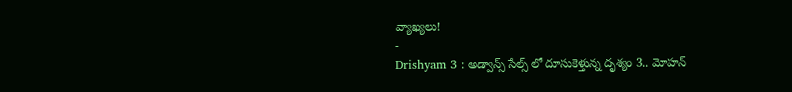వ్యాఖ్యలు!
-
Drishyam 3 : అడ్వాన్స్ సేల్స్ లో దూసుకెళ్తున్న దృశ్యం 3.. మోహన్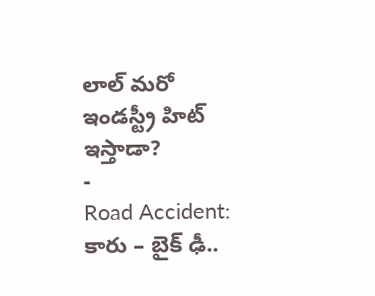లాల్ మరో ఇండస్ట్రీ హిట్ ఇస్తాడా?
-
Road Accident: కారు – బైక్ ఢీ..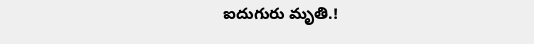ఐదుగురు మృతి.!